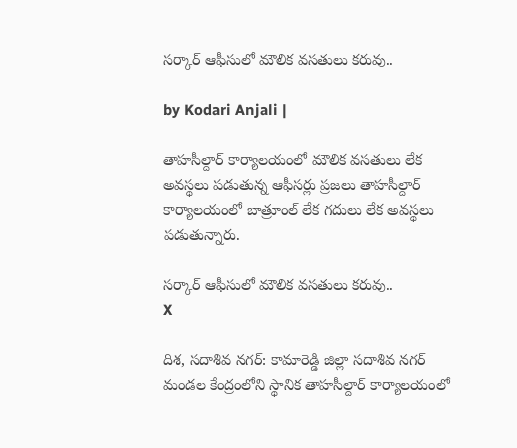సర్కార్ ఆఫీసులో మౌలిక వసతులు కరువు..

by Kodari Anjali |

తాహసీల్దార్ కార్యాలయంలో మౌలిక వసతులు లేక అవస్థలు పడుతున్న ఆఫీసర్లు ప్రజలు తాహసీల్దార్ కార్యాలయంలో బాత్రూంల్ లేక గదులు లేక అవస్థలు పడుతున్నారు.

సర్కార్ ఆఫీసులో మౌలిక వసతులు కరువు..
X

దిశ, సదాశివ నగర్: కామారెడ్డి జిల్లా సదాశివ నగర్ మండల కేంద్రంలోని స్థానిక తాహసీల్దార్ కార్యాలయంలో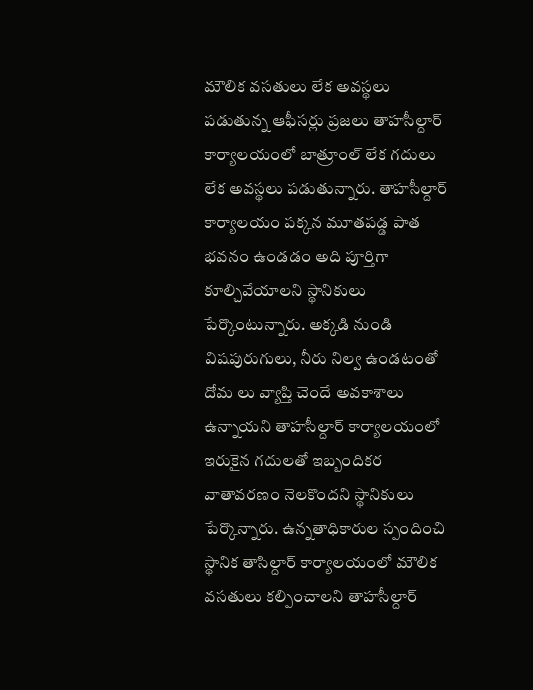మౌలిక వసతులు లేక అవస్థలు పడుతున్న ఆఫీసర్లు ప్రజలు తాహసీల్దార్ కార్యాలయంలో బాత్రూంల్ లేక గదులు లేక అవస్థలు పడుతున్నారు. తాహసీల్దార్ కార్యాలయం పక్కన మూతపడ్డ పాత భవనం ఉండడం అది పూర్తిగా కూల్చివేయాలని స్థానికులు పేర్కొంటున్నారు. అక్కడి నుండి విషపురుగులు, నీరు నిల్వ ఉండటంతో దోమ లు వ్యాప్తి చెందే అవకాశాలు ఉన్నాయని తాహసీల్దార్ కార్యాలయంలో ఇరుకైన గదులతో ఇబ్బందికర వాతావరణం నెలకొందని స్థానికులు పేర్కొన్నారు. ఉన్నతాధికారుల స్పందించి స్థానిక తాసిల్దార్ కార్యాలయంలో మౌలిక వసతులు కల్పించాలని తాహసీల్దార్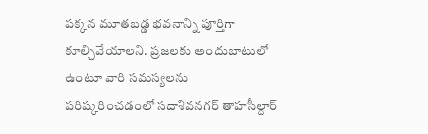పక్కన మూతబడ్డ భవనాన్ని పూర్తిగా కూల్చివేయాలని. ప్రజలకు అందుబాటులో ఉంటూ వారి సమస్యలను పరిష్కరించడంలో సదాశివనగర్ తాహసీల్దార్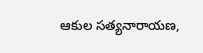ఆకుల సత్యనారాయణ,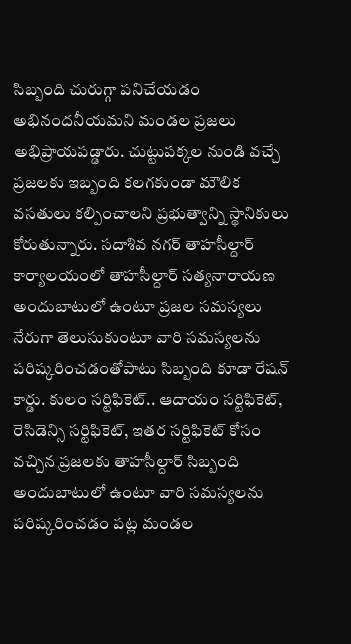సిబ్బంది చురుగ్గా పనిచేయడం అభినందనీయమని మండల ప్రజలు అభిప్రాయపడ్డారు. చుట్టుపక్కల నుండి వచ్చే ప్రజలకు ఇబ్బంది కలగకుండా మౌలిక వసతులు కల్పించాలని ప్రభుత్వాన్ని స్థానికులు కోరుతున్నారు. సదాశివ నగర్ తాహసీల్దార్ కార్యాలయంలో తాహసీల్దార్ సత్యనారాయణ అందుబాటులో ఉంటూ ప్రజల సమస్యలు నేరుగా తెలుసుకుంటూ వారి సమస్యలను పరిష్కరించడంతోపాటు సిబ్బంది కూడా రేషన్ కార్డు. కులం సర్టిఫికెట్.. ఆదాయం సర్టిఫికెట్, రెసిడెన్సి సర్టిఫికెట్, ఇతర సర్టిఫికెట్ కోసం వచ్చిన ప్రజలకు తాహసీల్దార్ సిబ్బంది అందుబాటులో ఉంటూ వారి సమస్యలను పరిష్కరించడం పట్ల మండల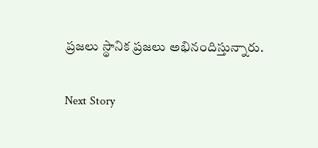ప్రజలు స్థానిక ప్రజలు అభినందిస్తున్నారు.

Next Story